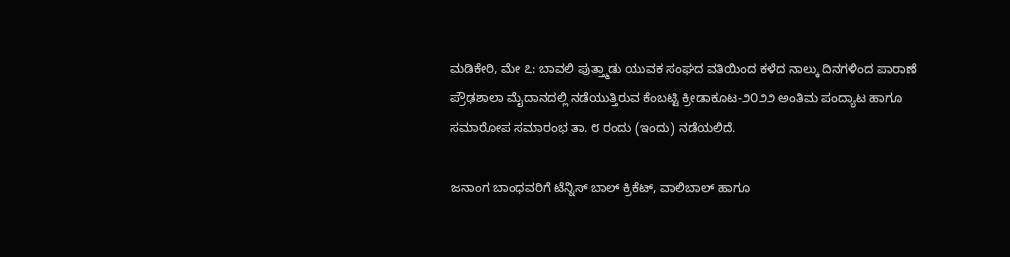ಮಡಿಕೇರಿ, ಮೇ ೭: ಬಾವಲಿ ಪುತ್ತ್ಮಾಡು ಯುವಕ ಸಂಘದ ವತಿಯಿಂದ ಕಳೆದ ನಾಲ್ಕು ದಿನಗಳಿಂದ ಪಾರಾಣೆ ಪ್ರೌಢಶಾಲಾ ಮೈದಾನದಲ್ಲಿ ನಡೆಯುತ್ತಿರುವ ಕೆಂಬಟ್ಟಿ ಕ್ರೀಡಾಕೂಟ-೨೦೨೨ ಅಂತಿಮ ಪಂದ್ಯಾಟ ಹಾಗೂ ಸಮಾರೋಪ ಸಮಾರಂಭ ತಾ. ೮ ರಂದು (ಇಂದು) ನಡೆಯಲಿದೆ.

ಜನಾಂಗ ಬಾಂಧವರಿಗೆ ಟೆನ್ನಿಸ್ ಬಾಲ್ ಕ್ರಿಕೆಟ್, ವಾಲಿಬಾಲ್ ಹಾಗೂ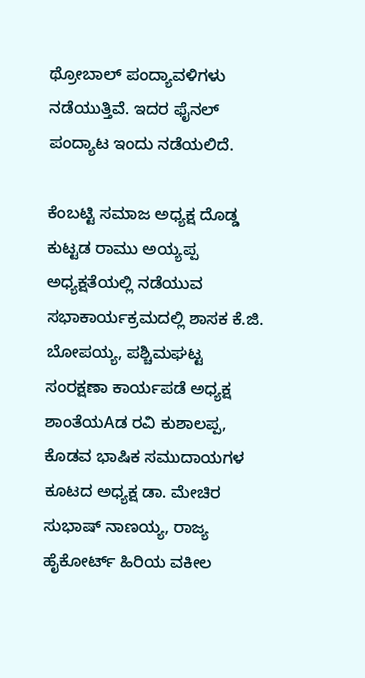ಥ್ರೋಬಾಲ್ ಪಂದ್ಯಾವಳಿಗಳು ನಡೆಯುತ್ತಿವೆ. ಇದರ ಫೈನಲ್ ಪಂದ್ಯಾಟ ಇಂದು ನಡೆಯಲಿದೆ.

ಕೆಂಬಟ್ಟಿ ಸಮಾಜ ಅಧ್ಯಕ್ಷ ದೊಡ್ಡ ಕುಟ್ಟಡ ರಾಮು ಅಯ್ಯಪ್ಪ ಅಧ್ಯಕ್ಷತೆಯಲ್ಲಿ ನಡೆಯುವ ಸಭಾಕಾರ್ಯಕ್ರಮದಲ್ಲಿ ಶಾಸಕ ಕೆ.ಜಿ. ಬೋಪಯ್ಯ, ಪಶ್ಚಿಮಘಟ್ಟ ಸಂರಕ್ಷಣಾ ಕಾರ್ಯಪಡೆ ಅಧ್ಯಕ್ಷ ಶಾಂತೆಯAಡ ರವಿ ಕುಶಾಲಪ್ಪ, ಕೊಡವ ಭಾಷಿಕ ಸಮುದಾಯಗಳ ಕೂಟದ ಅಧ್ಯಕ್ಷ ಡಾ. ಮೇಚಿರ ಸುಭಾಷ್ ನಾಣಯ್ಯ, ರಾಜ್ಯ ಹೈಕೋರ್ಟ್ ಹಿರಿಯ ವಕೀಲ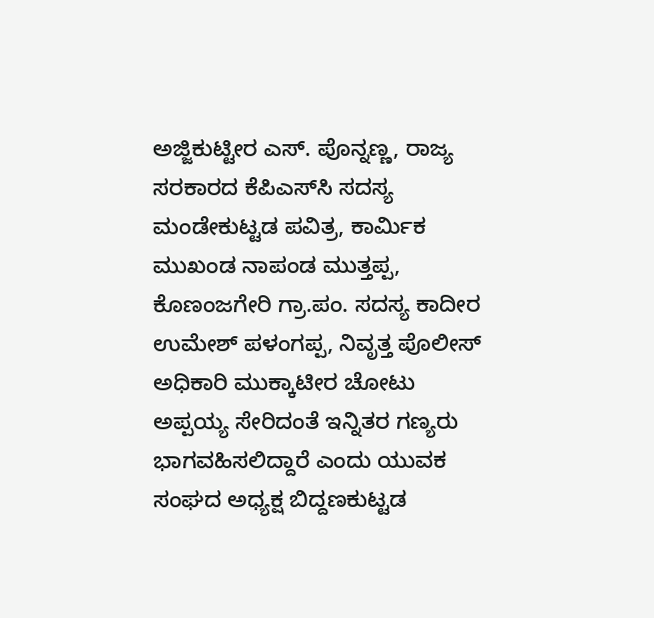ಅಜ್ಜಿಕುಟ್ಟೀರ ಎಸ್. ಪೊನ್ನಣ್ಣ, ರಾಜ್ಯ ಸರಕಾರದ ಕೆಪಿಎಸ್‌ಸಿ ಸದಸ್ಯ ಮಂಡೇಕುಟ್ಟಡ ಪವಿತ್ರ, ಕಾರ್ಮಿಕ ಮುಖಂಡ ನಾಪಂಡ ಮುತ್ತಪ್ಪ, ಕೊಣಂಜಗೇರಿ ಗ್ರಾ.ಪಂ. ಸದಸ್ಯ ಕಾದೀರ ಉಮೇಶ್ ಪಳಂಗಪ್ಪ, ನಿವೃತ್ತ ಪೊಲೀಸ್ ಅಧಿಕಾರಿ ಮುಕ್ಕಾಟೀರ ಚೋಟು ಅಪ್ಪಯ್ಯ ಸೇರಿದಂತೆ ಇನ್ನಿತರ ಗಣ್ಯರು ಭಾಗವಹಿಸಲಿದ್ದಾರೆ ಎಂದು ಯುವಕ ಸಂಘದ ಅಧ್ಯಕ್ಷ ಬಿದ್ದಣಕುಟ್ಟಡ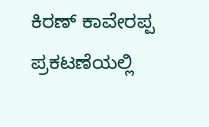ಕಿರಣ್ ಕಾವೇರಪ್ಪ ಪ್ರಕಟಣೆಯಲ್ಲಿ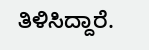ತಿಳಿಸಿದ್ದಾರೆ.